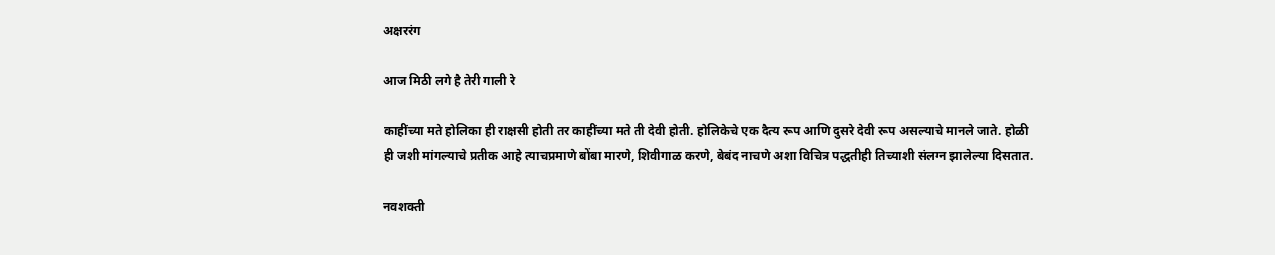अक्षररंग

आज मिठी लगे है तेरी गाली रे

काहींच्या मते होलिका ही राक्षसी होती तर काहींच्या मते ती देवी होती. होलिकेचे एक दैत्य रूप आणि दुसरे देवी रूप असल्याचे मानले जाते. होळी ही जशी मांगल्याचे प्रतीक आहे त्याचप्रमाणे बोंबा मारणे, शिवीगाळ करणे, बेबंद नाचणे अशा विचित्र पद्धतीही तिच्याशी संलग्न झालेल्या दिसतात.

नवशक्ती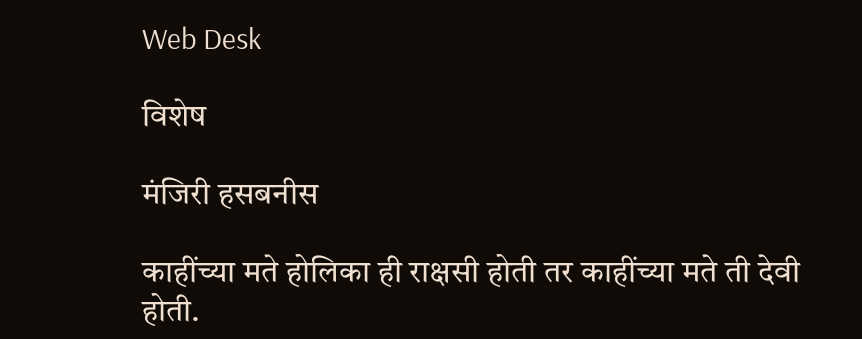Web Desk

विशेष

मंजिरी हसबनीस

काहींच्या मते होलिका ही राक्षसी होती तर काहींच्या मते ती देवी होती.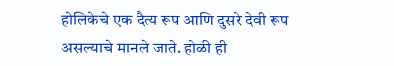होलिकेचे एक दैत्य रूप आणि दुसरे देवी रूप असल्याचे मानले जाते. होळी ही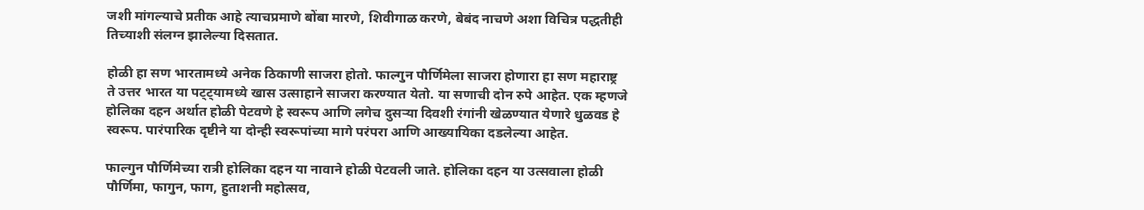जशी मांगल्याचे प्रतीक आहे त्याचप्रमाणे बोंबा मारणे, शिवीगाळ करणे, बेबंद नाचणे अशा विचित्र पद्धतीही तिच्याशी संलग्न झालेल्या दिसतात.

होळी हा सण भारतामध्ये अनेक ठिकाणी साजरा होतो. फाल्गुन पौर्णिमेला साजरा होणारा हा सण महाराष्ट्र ते उत्तर भारत या पट्ट्यामध्ये खास उत्साहाने साजरा करण्यात येतो. या सणाची दोन रुपे आहेत. एक म्हणजे होलिका दहन अर्थात होळी पेटवणे हे स्वरूप आणि लगेच दुसऱ्या दिवशी रंगांनी खेळण्यात येणारे धुळवड हे स्वरूप. पारंपारिक दृष्टीने या दोन्ही स्वरूपांच्या मागे परंपरा आणि आख्यायिका दडलेल्या आहेत.

फाल्गुन पौर्णिमेच्या रात्री होलिका दहन या नावाने होळी पेटवली जाते. होलिका दहन या उत्सवाला होळी पौर्णिमा, फागुन, फाग, हुताशनी महोत्सव,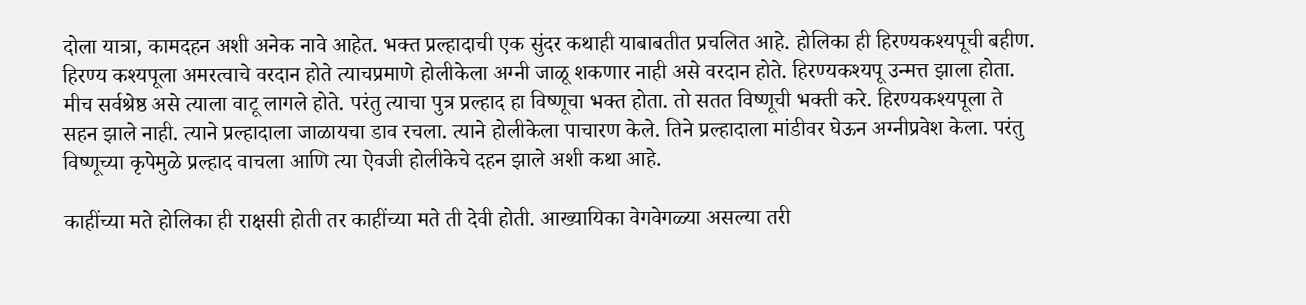दोला यात्रा, कामदहन अशी अनेक नावे आहेत. भक्त प्रल्हादाची एक सुंदर कथाही याबाबतीत प्रचलित आहे. होलिका ही हिरण्यकश्यपूची बहीण. हिरण्य कश्यपूला अमरत्वाचे वरदान होते त्याचप्रमाणे होलीकेला अग्नी जाळू शकणार नाही असे वरदान होते. हिरण्यकश्यपू उन्मत्त झाला होता. मीच सर्वश्रेष्ठ असे त्याला वाटू लागले होते. परंतु त्याचा पुत्र प्रल्हाद हा विष्णूचा भक्त होता. तो सतत विष्णूची भक्ती करे. हिरण्यकश्यपूला ते सहन झाले नाही. त्याने प्रल्हादाला जाळायचा डाव रचला. त्याने होलीकेला पाचारण केले. तिने प्रल्हादाला मांडीवर घेऊन अग्नीप्रवेश केला. परंतु विष्णूच्या कृपेमुळे प्रल्हाद वाचला आणि त्या ऐवजी होलीकेचे दहन झाले अशी कथा आहे.

काहींच्या मते होलिका ही राक्षसी होती तर काहींच्या मते ती देवी होती. आख्यायिका वेगवेगळ्या असल्या तरी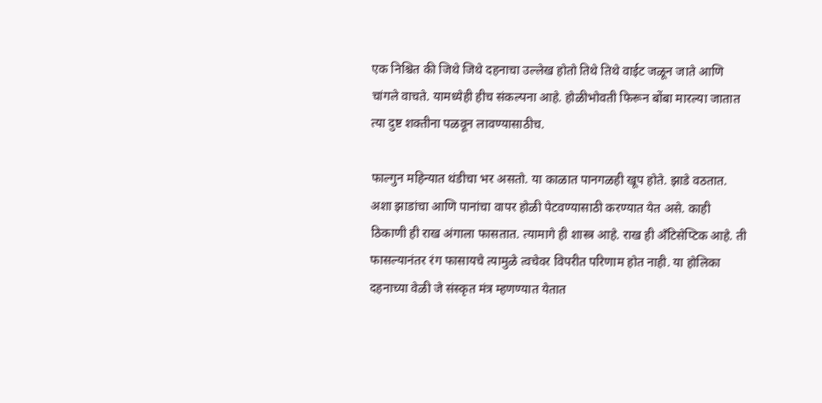एक निश्चित की जिथे जिथे दहनाचा उल्लेख होतो तिथे तिथे वाईट जळून जाते आणि चांगले वाचते. यामध्येही हीच संकल्पना आहे. होळीभोवती फिरून बोंबा मारल्या जातात त्या दुष्ट शक्तीना पळवून लावण्यासाठीच.

फाल्गुन महिन्यात थंडीचा भर असतो. या काळात पानगळही खूप होते. झाडे वठतात. अशा झाडांचा आणि पानांचा वापर होळी पेटवण्यासाठी करण्यात येत असे. काही ठिकाणी ही राख अंगाला फासतात. त्यामागे ही शास्त्र आहे. राख ही अँटिसेप्टिक आहे. ती फासल्यानंतर रंग फासायचे त्यामुळे त्वचेवर विपरीत परिणाम होत नाही. या होलिका दहनाच्या वेळी जे संस्कृत मंत्र म्हणण्यात येतात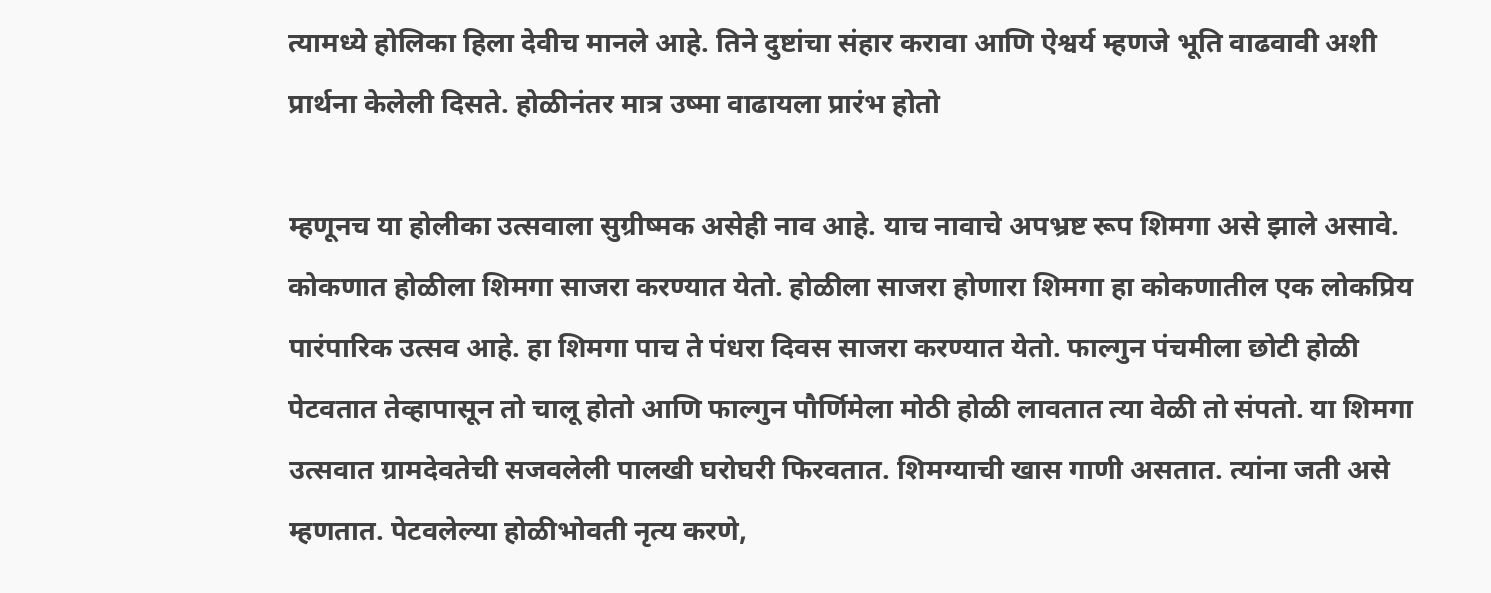त्यामध्ये होलिका हिला देवीच मानले आहे. तिने दुष्टांचा संहार करावा आणि ऐश्वर्य म्हणजे भूति वाढवावी अशी प्रार्थना केलेली दिसते. होळीनंतर मात्र उष्मा वाढायला प्रारंभ होतो

म्हणूनच या होलीका उत्सवाला सुग्रीष्मक असेही नाव आहे. याच नावाचे अपभ्रष्ट रूप शिमगा असे झाले असावे. कोकणात होळीला शिमगा साजरा करण्यात येतो. होळीला साजरा होणारा शिमगा हा कोकणातील एक लोकप्रिय पारंपारिक उत्सव आहे. हा शिमगा पाच ते पंधरा दिवस साजरा करण्यात येतो. फाल्गुन पंचमीला छोटी होळी पेटवतात तेव्हापासून तो चालू होतो आणि फाल्गुन पौर्णिमेला मोठी होळी लावतात त्या वेळी तो संपतो. या शिमगा उत्सवात ग्रामदेवतेची सजवलेली पालखी घरोघरी फिरवतात. शिमग्याची खास गाणी असतात. त्यांना जती असे म्हणतात. पेटवलेल्या होळीभोवती नृत्य करणे,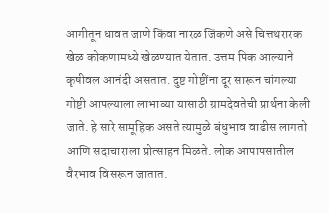आगीतून धावत जाणे किंवा नारळ जिंकणे असे चित्तथरारक खेळ कोकणामध्ये खेळण्यात येतात. उत्तम पिक आल्याने कृषीवल आनंदी असतात. दुष्ट गोष्टींना दूर सारून चांगल्या गोष्टी आपल्याला लाभाव्या यासाठी ग्रामदेवतेची प्रार्थना केली जाते. हे सारे सामूहिक असते त्यामुळे बंधुभाव वाढीस लागतो आणि सदाचाराला प्रोत्साहन मिळते. लोक आपापसातील वैरभाव विसरून जातात.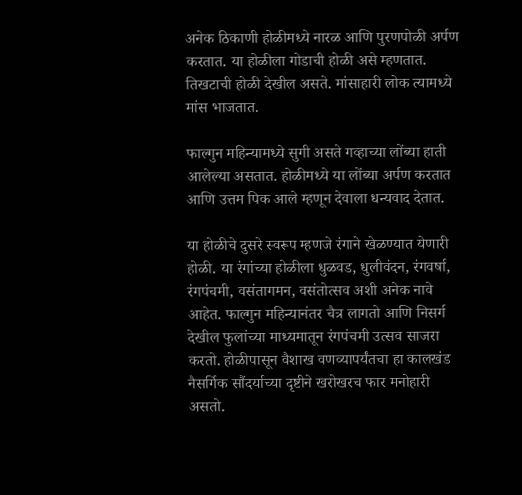अनेक ठिकाणी होळीमध्ये नारळ आणि पुरणपोळी अर्पण करतात. या होळीला गोडाची होळी असे म्हणतात. तिखटाची होळी देखील असते. मांसाहारी लोक त्यामध्ये मांस भाजतात.

फाल्गुन महिन्यामध्ये सुगी असते गव्हाच्या लोंब्या हाती आलेल्या असतात. होळीमध्ये या लोंब्या अर्पण करतात आणि उत्तम पिक आले म्हणून देवाला धन्यवाद देतात.

या होळीचे दुसरे स्वरूप म्हणजे रंगाने खेळण्यात येणारी होळी. या रंगांच्या होळीला धुळवड, धुलीवंदन, रंगवर्षा, रंगपंचमी, वसंतागमन, वसंतोत्सव अशी अनेक नावे आहेत. फाल्गुन महिन्यानंतर चैत्र लागतो आणि निसर्ग देखील फुलांच्या माध्यमातून रंगपंचमी उत्सव साजरा करतो. होळीपासून वैशाख वणव्यापर्यंतचा हा कालखंड नैसर्गिक सौंदर्याच्या दृष्टीने खरोखरच फार मनोहारी असतो.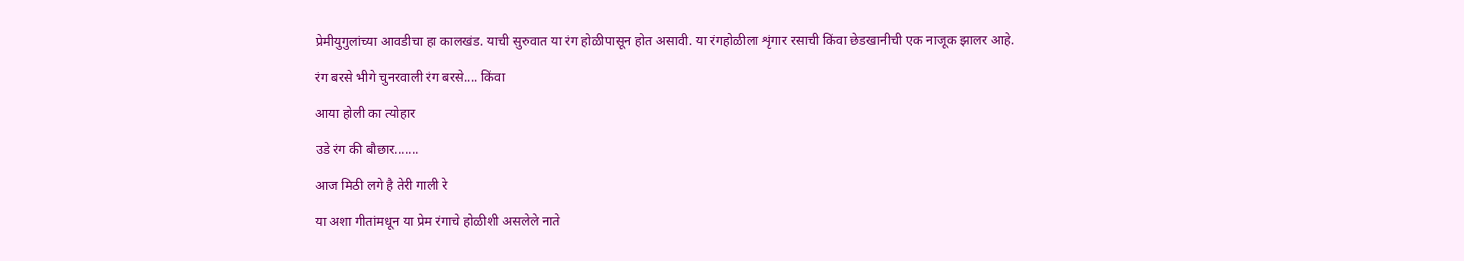प्रेमीयुगुलांच्या आवडीचा हा कालखंड. याची सुरुवात या रंग होळीपासून होत असावी. या रंगहोळीला शृंगार रसाची किंवा छेडखानीची एक नाजूक झालर आहे.

रंग बरसे भीगे चुनरवाली रंग बरसे.... किंवा

आया होली का त्योहार

उडे रंग की बौछार.......

आज मिठी लगे है तेरी गाली रे

या अशा गीतांमधून या प्रेम रंगाचे होळीशी असलेले नाते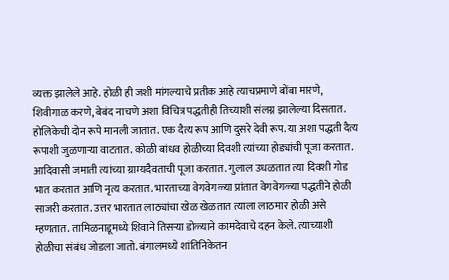व्यक्त झालेले आहे. होळी ही जशी मांगल्याचे प्रतीक आहे त्याचप्रमाणे बोंबा मारणे, शिवीगाळ करणे, बेबंद नाचणे अशा विचित्र पद्धतीही तिच्याशी संलग्न झालेल्या दिसतात. होलिकेची दोन रूपे मानली जातात. एक दैत्य रूप आणि दुसरे देवी रूप. या अशा पद्धती दैत्य रूपाशी जुळणाऱ्या वाटतात. कोळी बांधव होळीच्या दिवशी त्यांच्या होड्यांची पूजा करतात. आदिवासी जमाती त्यांच्या ग्राम्यदैवताची पूजा करतात. गुलाल उधळतात त्या दिवशी गोड भात करतात आणि नृत्य करतात. भारताच्या वेगवेगळ्या प्रांतात वेगवेगळ्या पद्धतीने होळी साजरी करतात. उत्तर भारतात लाठ्यांचा खेळ खेळतात त्याला लाठमार होळी असे म्हणतात. तामिळनाडूमध्ये शिवाने तिसऱ्या डोळ्याने कामदेवाचे दहन केले. त्याच्याशी होळीचा संबंध जोडला जातो. बंगालमध्ये शांतिनिकेतन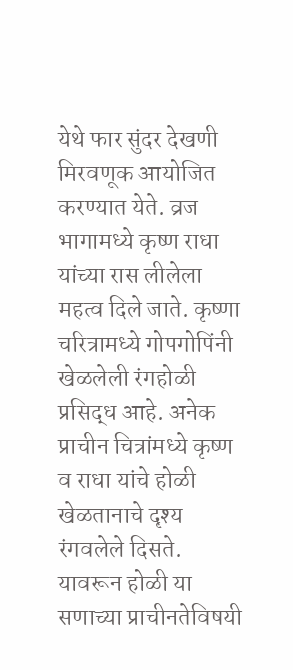येथे फार सुंदर देखणी मिरवणूक आयोजित करण्यात येते. व्रज भागामध्ये कृष्ण राधा यांच्या रास लीलेला महत्व दिले जाते. कृष्णा चरित्रामध्ये गोपगोपिंनी खेळलेली रंगहोळी प्रसिद्ध आहे. अनेक प्राचीन चित्रांमध्ये कृष्ण व राधा यांचे होळी खेळतानाचे दृश्य रंगवलेले दिसते. यावरून होळी या सणाच्या प्राचीनतेविषयी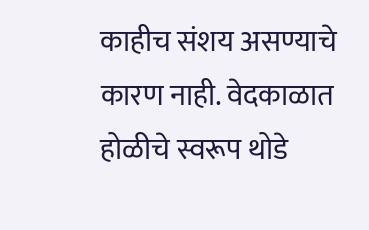काहीच संशय असण्याचे कारण नाही. वेदकाळात होळीचे स्वरूप थोडे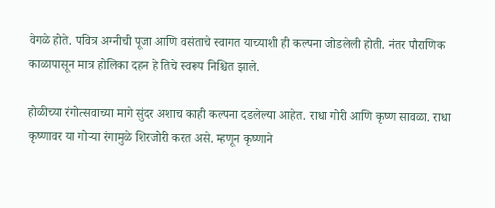वेगळे होते. पवित्र अग्नीची पूजा आणि वसंताचे स्वागत याच्याशी ही कल्पना जोडलेली होती. नंतर पौराणिक काळापासून मात्र होलिका दहन हे तिचे स्वरूप निश्चित झाले.

होळीच्या रंगोत्सवाच्या मागे सुंदर अशाच काही कल्पना दडलेल्या आहेत. राधा गोरी आणि कृष्ण सावळा. राधा कृष्णावर या गोऱ्या रंगामुळे शिरजोरी करत असे. म्हणून कृष्णाने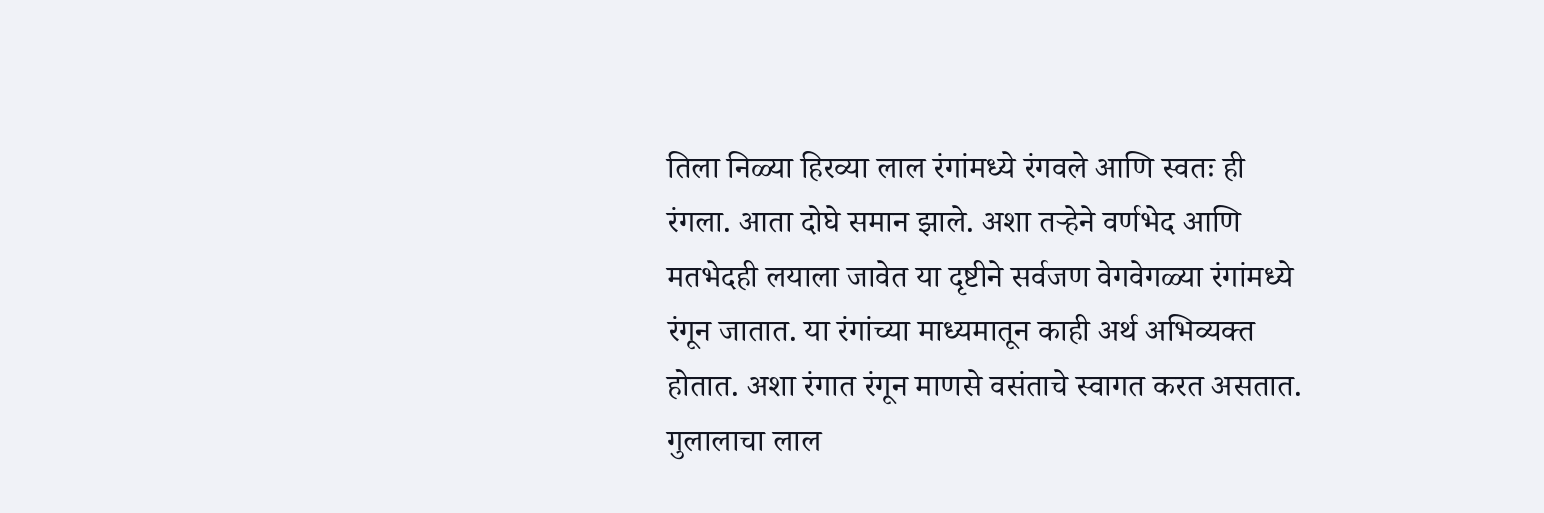तिला निळ्या हिरव्या लाल रंगांमध्ये रंगवले आणि स्वतः ही रंगला. आता दोघे समान झाले. अशा तऱ्हेने वर्णभेद आणि मतभेदही लयाला जावेत या दृष्टीने सर्वजण वेगवेगळ्या रंगांमध्ये रंगून जातात. या रंगांच्या माध्यमातून काही अर्थ अभिव्यक्त होतात. अशा रंगात रंगून माणसे वसंताचे स्वागत करत असतात. गुलालाचा लाल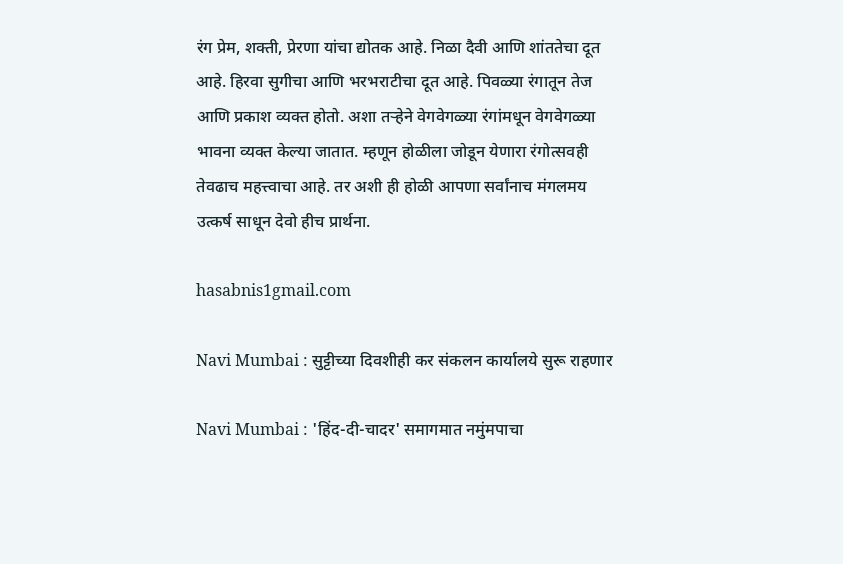रंग प्रेम, शक्ती, प्रेरणा यांचा द्योतक आहे. निळा दैवी आणि शांततेचा दूत आहे. हिरवा सुगीचा आणि भरभराटीचा दूत आहे. पिवळ्या रंगातून तेज आणि प्रकाश व्यक्त होतो. अशा तऱ्हेने वेगवेगळ्या रंगांमधून वेगवेगळ्या भावना व्यक्त केल्या जातात. म्हणून होळीला जोडून येणारा रंगोत्सवही तेवढाच महत्त्वाचा आहे. तर अशी ही होळी आपणा सर्वांनाच मंगलमय उत्कर्ष साधून देवो हीच प्रार्थना.

hasabnis1gmail.com

Navi Mumbai : सुट्टीच्या दिवशीही कर संकलन कार्यालये सुरू राहणार

Navi Mumbai : 'हिंद-दी-चादर' समागमात नमुंमपाचा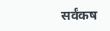सर्वंकष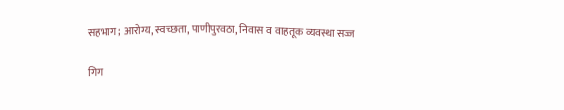सहभाग; आरोग्य, स्वच्छता, पाणीपुरवठा, निवास व वाहतूक व्यवस्था सज्ज

गिग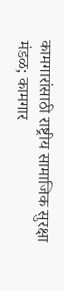कामगारांसाठी राष्ट्रीय सामाजिक सुरक्षा मंडळ; कामगार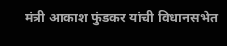मंत्री आकाश फुंडकर यांची विधानसभेत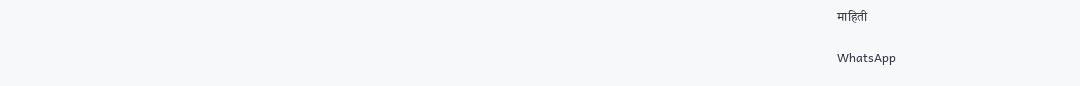माहिती

WhatsApp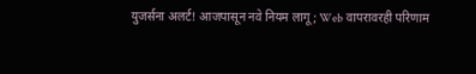युजर्सना अलर्ट! आजपासून नवे नियम लागू; Web वापरावरही परिणाम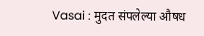Vasai : मुदत संपलेल्या औषध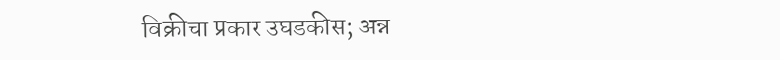विक्रीचा प्रकार उघडकीस; अन्न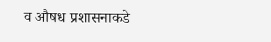व औषध प्रशासनाकडे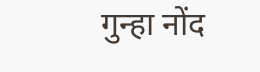गुन्हा नोंद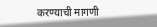करण्याची मागणी